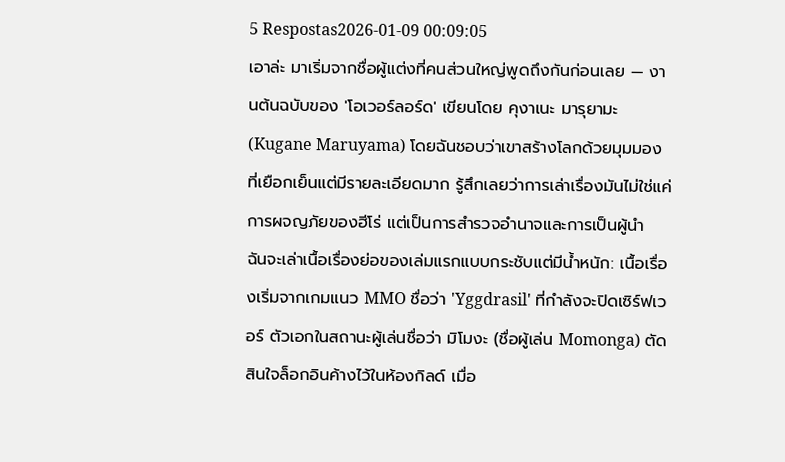5 Respostas2026-01-09 00:09:05
เอาล่ะ มาเริ่มจากชื่อผู้แต่งที่คนส่วนใหญ่พูดถึงกันก่อนเลย — งานต้นฉบับของ 'โอเวอร์ลอร์ด' เขียนโดย คุงาเนะ มารุยามะ (Kugane Maruyama) โดยฉันชอบว่าเขาสร้างโลกด้วยมุมมองที่เยือกเย็นแต่มีรายละเอียดมาก รู้สึกเลยว่าการเล่าเรื่องมันไม่ใช่แค่การผจญภัยของฮีโร่ แต่เป็นการสำรวจอำนาจและการเป็นผู้นำ
ฉันจะเล่าเนื้อเรื่องย่อของเล่มแรกแบบกระชับแต่มีน้ำหนัก: เนื้อเรื่องเริ่มจากเกมแนว MMO ชื่อว่า 'Yggdrasil' ที่กำลังจะปิดเซิร์ฟเวอร์ ตัวเอกในสถานะผู้เล่นชื่อว่า มิโมงะ (ชื่อผู้เล่น Momonga) ตัดสินใจล็อกอินค้างไว้ในห้องกิลด์ เมื่อ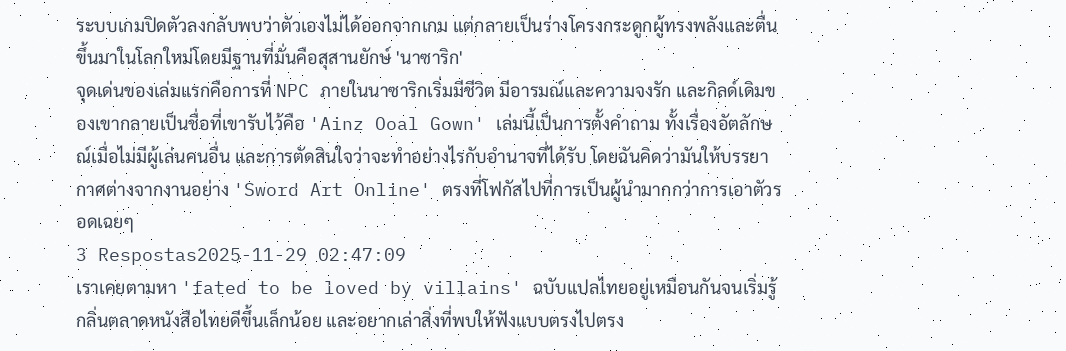ระบบเกมปิดตัวลงกลับพบว่าตัวเองไม่ได้ออกจากเกม แต่กลายเป็นร่างโครงกระดูกผู้ทรงพลังและตื่นขึ้นมาในโลกใหม่โดยมีฐานที่มั่นคือสุสานยักษ์ 'นาซาริก'
จุดเด่นของเล่มแรกคือการที่ NPC ภายในนาซาริกเริ่มมีชีวิต มีอารมณ์และความจงรัก และกิลด์เดิมของเขากลายเป็นชื่อที่เขารับไว้คือ 'Ainz Ooal Gown' เล่มนี้เป็นการตั้งคำถาม ทั้งเรื่องอัตลักษณ์เมื่อไม่มีผู้เล่นคนอื่น และการตัดสินใจว่าจะทำอย่างไรกับอำนาจที่ได้รับ โดยฉันคิดว่ามันให้บรรยากาศต่างจากงานอย่าง 'Sword Art Online' ตรงที่โฟกัสไปที่การเป็นผู้นำมากกว่าการเอาตัวรอดเฉยๆ
3 Respostas2025-11-29 02:47:09
เราเคยตามหา 'fated to be loved by villains' ฉบับแปลไทยอยู่เหมือนกันจนเริ่มรู้กลิ่นตลาดหนังสือไทยดีขึ้นเล็กน้อย และอยากเล่าสิ่งที่พบให้ฟังแบบตรงไปตรง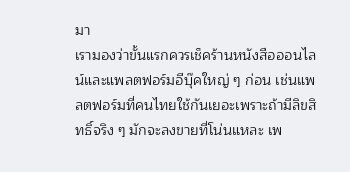มา
เรามองว่าขั้นแรกควรเช็คร้านหนังสือออนไลน์และแพลตฟอร์มอีบุ๊คใหญ่ ๆ ก่อน เช่นแพลตฟอร์มที่คนไทยใช้กันเยอะเพราะถ้ามีลิขสิทธิ์จริง ๆ มักจะลงขายที่โน่นแหละ เพ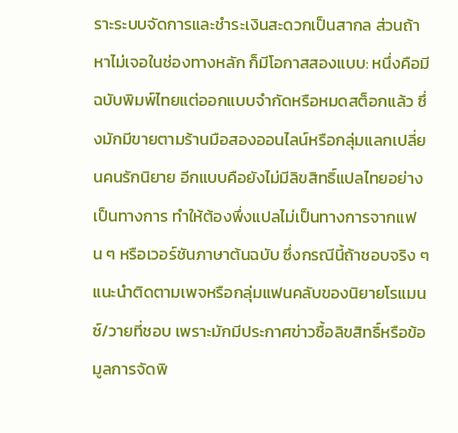ราะระบบจัดการและชำระเงินสะดวกเป็นสากล ส่วนถ้าหาไม่เจอในช่องทางหลัก ก็มีโอกาสสองแบบ: หนึ่งคือมีฉบับพิมพ์ไทยแต่ออกแบบจำกัดหรือหมดสต็อกแล้ว ซึ่งมักมีขายตามร้านมือสองออนไลน์หรือกลุ่มแลกเปลี่ยนคนรักนิยาย อีกแบบคือยังไม่มีลิขสิทธิ์แปลไทยอย่างเป็นทางการ ทำให้ต้องพึ่งแปลไม่เป็นทางการจากแฟน ๆ หรือเวอร์ชันภาษาต้นฉบับ ซึ่งกรณีนี้ถ้าชอบจริง ๆ แนะนำติดตามเพจหรือกลุ่มแฟนคลับของนิยายโรแมนซ์/วายที่ชอบ เพราะมักมีประกาศข่าวซื้อลิขสิทธิ์หรือข้อมูลการจัดพิ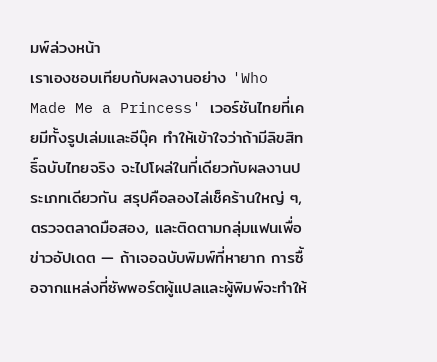มพ์ล่วงหน้า
เราเองชอบเทียบกับผลงานอย่าง 'Who Made Me a Princess' เวอร์ชันไทยที่เคยมีทั้งรูปเล่มและอีบุ๊ค ทำให้เข้าใจว่าถ้ามีลิขสิทธิ์ฉบับไทยจริง จะไปโผล่ในที่เดียวกับผลงานประเภทเดียวกัน สรุปคือลองไล่เช็คร้านใหญ่ ๆ, ตรวจตลาดมือสอง, และติดตามกลุ่มแฟนเพื่อข่าวอัปเดต — ถ้าเจอฉบับพิมพ์ที่หายาก การซื้อจากแหล่งที่ซัพพอร์ตผู้แปลและผู้พิมพ์จะทำให้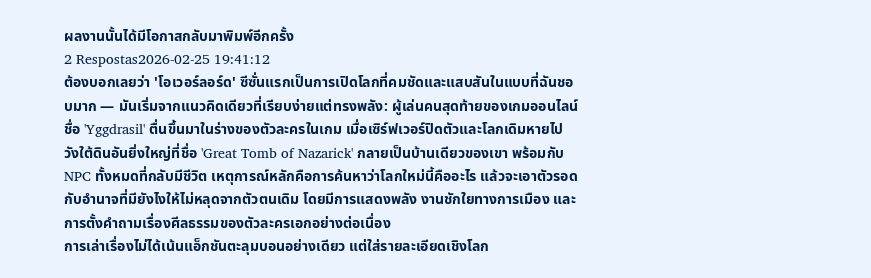ผลงานนั้นได้มีโอกาสกลับมาพิมพ์อีกครั้ง
2 Respostas2026-02-25 19:41:12
ต้องบอกเลยว่า 'โอเวอร์ลอร์ด' ซีซั่นแรกเป็นการเปิดโลกที่คมชัดและแสบสันในแบบที่ฉันชอบมาก — มันเริ่มจากแนวคิดเดียวที่เรียบง่ายแต่ทรงพลัง: ผู้เล่นคนสุดท้ายของเกมออนไลน์ชื่อ 'Yggdrasil' ตื่นขึ้นมาในร่างของตัวละครในเกม เมื่อเซิร์ฟเวอร์ปิดตัวและโลกเดิมหายไป วังใต้ดินอันยิ่งใหญ่ที่ชื่อ 'Great Tomb of Nazarick' กลายเป็นบ้านเดียวของเขา พร้อมกับ NPC ทั้งหมดที่กลับมีชีวิต เหตุการณ์หลักคือการค้นหาว่าโลกใหม่นี้คืออะไร แล้วจะเอาตัวรอดกับอำนาจที่มียังไงให้ไม่หลุดจากตัวตนเดิม โดยมีการแสดงพลัง งานชักใยทางการเมือง และการตั้งคำถามเรื่องศีลธรรมของตัวละครเอกอย่างต่อเนื่อง
การเล่าเรื่องไม่ได้เน้นแอ็กชันตะลุมบอนอย่างเดียว แต่ใส่รายละเอียดเชิงโลก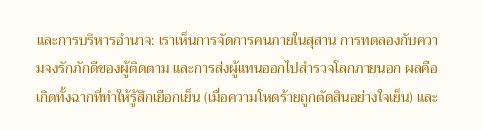และการบริหารอำนาจ: เราเห็นการจัดการคนภายในสุสาน การทดลองกับความจงรักภักดีของผู้ติดตาม และการส่งผู้แทนออกไปสำรวจโลกภายนอก ผลคือเกิดทั้งฉากที่ทำให้รู้สึกเยือกเย็น (เมื่อความโหดร้ายถูกตัดสินอย่างใจเย็น) และ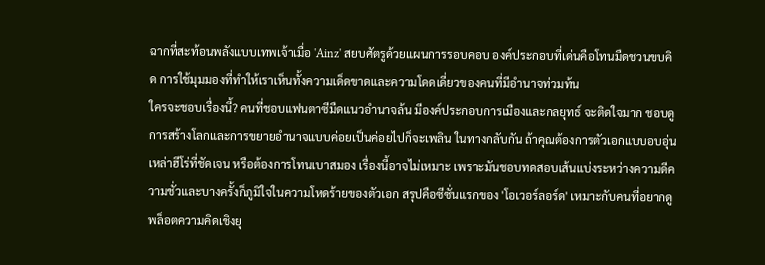ฉากที่สะท้อนพลังแบบเทพเจ้าเมื่อ 'Ainz' สยบศัตรูด้วยแผนการรอบคอบ องค์ประกอบที่เด่นคือโทนมืดชวนขบคิด การใช้มุมมองที่ทำให้เราเห็นทั้งความเด็ดขาดและความโดดเดี่ยวของคนที่มีอำนาจท่วมท้น
ใครจะชอบเรื่องนี้? คนที่ชอบแฟนตาซีมืดแนวอำนาจล้น มีองค์ประกอบการเมืองและกลยุทธ์ จะติดใจมาก ชอบดูการสร้างโลกและการขยายอำนาจแบบค่อยเป็นค่อยไปก็จะเพลิน ในทางกลับกัน ถ้าคุณต้องการตัวเอกแบบอบอุ่น เหล่าฮีโร่ที่ชัดเจน หรือต้องการโทนเบาสมอง เรื่องนี้อาจไม่เหมาะ เพราะมันชอบทดสอบเส้นแบ่งระหว่างความดีความชั่วและบางครั้งก็ภูมิใจในความโหดร้ายของตัวเอก สรุปคือซีซั่นแรกของ 'โอเวอร์ลอร์ด' เหมาะกับคนที่อยากดูพล็อตความคิดเชิงยุ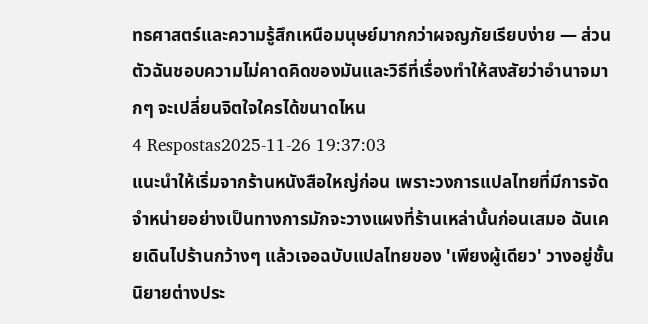ทธศาสตร์และความรู้สึกเหนือมนุษย์มากกว่าผจญภัยเรียบง่าย — ส่วนตัวฉันชอบความไม่คาดคิดของมันและวิธีที่เรื่องทำให้สงสัยว่าอำนาจมากๆ จะเปลี่ยนจิตใจใครได้ขนาดไหน
4 Respostas2025-11-26 19:37:03
แนะนำให้เริ่มจากร้านหนังสือใหญ่ก่อน เพราะวงการแปลไทยที่มีการจัดจำหน่ายอย่างเป็นทางการมักจะวางแผงที่ร้านเหล่านั้นก่อนเสมอ ฉันเคยเดินไปร้านกว้างๆ แล้วเจอฉบับแปลไทยของ 'เพียงผู้เดียว' วางอยู่ชั้นนิยายต่างประ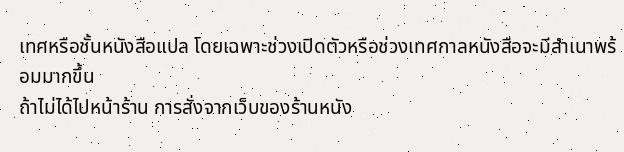เทศหรือชั้นหนังสือแปล โดยเฉพาะช่วงเปิดตัวหรือช่วงเทศกาลหนังสือจะมีสำเนาพร้อมมากขึ้น
ถ้าไม่ได้ไปหน้าร้าน การสั่งจากเว็บของร้านหนัง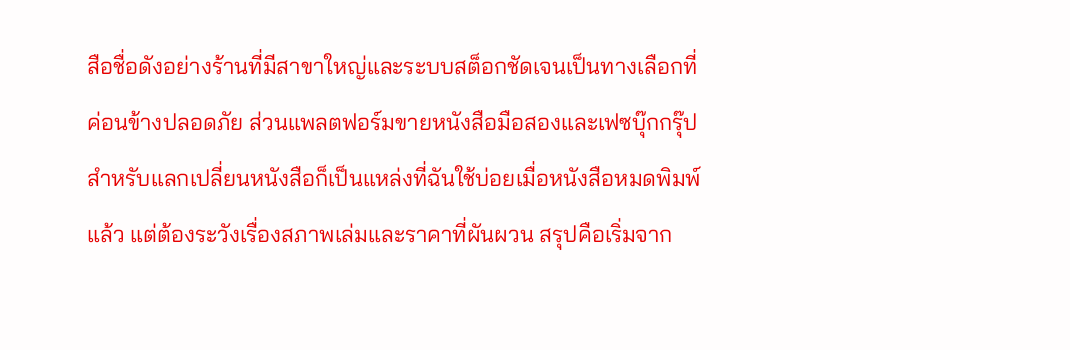สือชื่อดังอย่างร้านที่มีสาขาใหญ่และระบบสต็อกชัดเจนเป็นทางเลือกที่ค่อนข้างปลอดภัย ส่วนแพลตฟอร์มขายหนังสือมือสองและเฟซบุ๊กกรุ๊ปสำหรับแลกเปลี่ยนหนังสือก็เป็นแหล่งที่ฉันใช้บ่อยเมื่อหนังสือหมดพิมพ์แล้ว แต่ต้องระวังเรื่องสภาพเล่มและราคาที่ผันผวน สรุปคือเริ่มจาก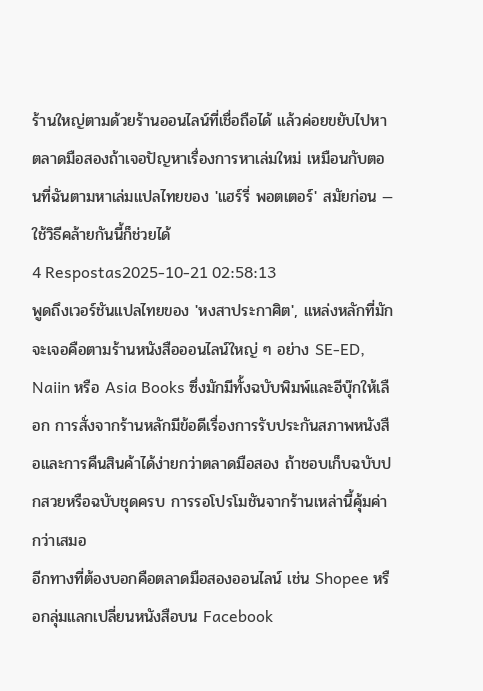ร้านใหญ่ตามด้วยร้านออนไลน์ที่เชื่อถือได้ แล้วค่อยขยับไปหาตลาดมือสองถ้าเจอปัญหาเรื่องการหาเล่มใหม่ เหมือนกับตอนที่ฉันตามหาเล่มแปลไทยของ 'แฮร์รี่ พอตเตอร์' สมัยก่อน — ใช้วิธีคล้ายกันนี้ก็ช่วยได้
4 Respostas2025-10-21 02:58:13
พูดถึงเวอร์ชันแปลไทยของ 'หงสาประกาศิต', แหล่งหลักที่มักจะเจอคือตามร้านหนังสือออนไลน์ใหญ่ ๆ อย่าง SE-ED, Naiin หรือ Asia Books ซึ่งมักมีทั้งฉบับพิมพ์และอีบุ๊กให้เลือก การสั่งจากร้านหลักมีข้อดีเรื่องการรับประกันสภาพหนังสือและการคืนสินค้าได้ง่ายกว่าตลาดมือสอง ถ้าชอบเก็บฉบับปกสวยหรือฉบับชุดครบ การรอโปรโมชันจากร้านเหล่านี้คุ้มค่ากว่าเสมอ
อีกทางที่ต้องบอกคือตลาดมือสองออนไลน์ เช่น Shopee หรือกลุ่มแลกเปลี่ยนหนังสือบน Facebook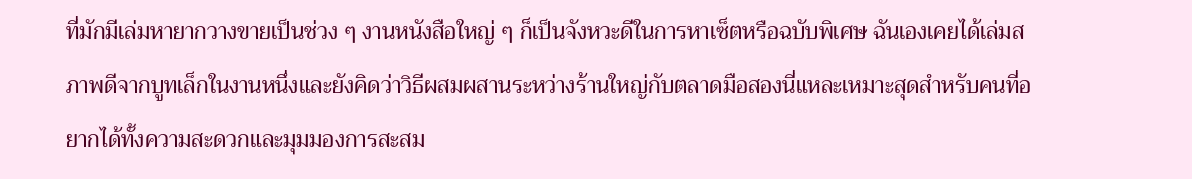ที่มักมีเล่มหายากวางขายเป็นช่วง ๆ งานหนังสือใหญ่ ๆ ก็เป็นจังหวะดีในการหาเซ็ตหรือฉบับพิเศษ ฉันเองเคยได้เล่มสภาพดีจากบูทเล็กในงานหนึ่งและยังคิดว่าวิธีผสมผสานระหว่างร้านใหญ่กับตลาดมือสองนี่แหละเหมาะสุดสำหรับคนที่อยากได้ทั้งความสะดวกและมุมมองการสะสม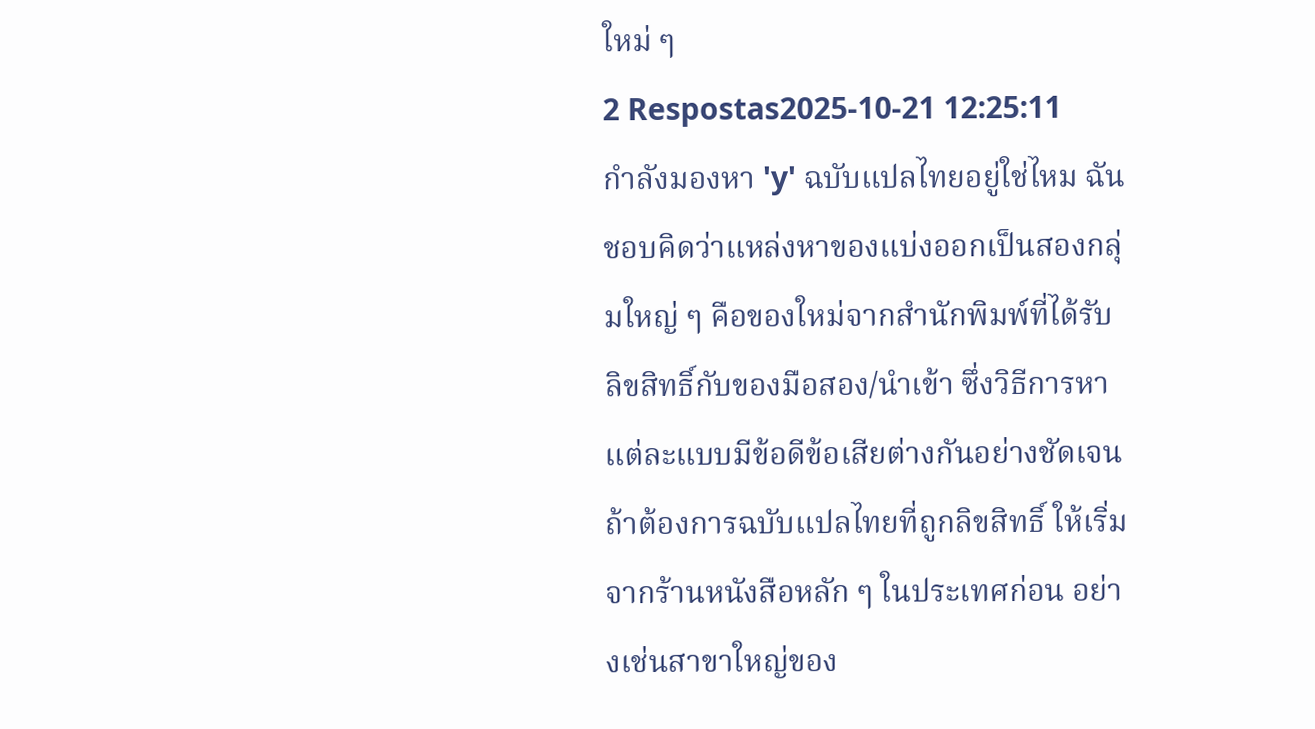ใหม่ ๆ
2 Respostas2025-10-21 12:25:11
กำลังมองหา 'y' ฉบับแปลไทยอยู่ใช่ไหม ฉันชอบคิดว่าแหล่งหาของแบ่งออกเป็นสองกลุ่มใหญ่ ๆ คือของใหม่จากสำนักพิมพ์ที่ได้รับลิขสิทธิ์กับของมือสอง/นำเข้า ซึ่งวิธีการหาแต่ละแบบมีข้อดีข้อเสียต่างกันอย่างชัดเจน
ถ้าต้องการฉบับแปลไทยที่ถูกลิขสิทธิ์ ให้เริ่มจากร้านหนังสือหลัก ๆ ในประเทศก่อน อย่างเช่นสาขาใหญ่ของ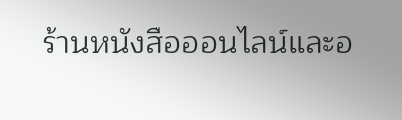ร้านหนังสือออนไลน์และอ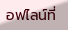อฟไลน์ที่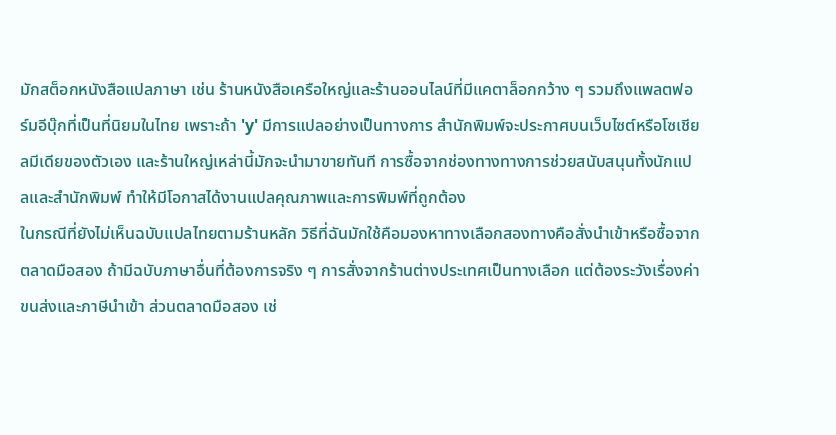มักสต็อกหนังสือแปลภาษา เช่น ร้านหนังสือเครือใหญ่และร้านออนไลน์ที่มีแคตาล็อกกว้าง ๆ รวมถึงแพลตฟอร์มอีบุ๊กที่เป็นที่นิยมในไทย เพราะถ้า 'y' มีการแปลอย่างเป็นทางการ สำนักพิมพ์จะประกาศบนเว็บไซต์หรือโซเชียลมีเดียของตัวเอง และร้านใหญ่เหล่านี้มักจะนำมาขายทันที การซื้อจากช่องทางทางการช่วยสนับสนุนทั้งนักแปลและสำนักพิมพ์ ทำให้มีโอกาสได้งานแปลคุณภาพและการพิมพ์ที่ถูกต้อง
ในกรณีที่ยังไม่เห็นฉบับแปลไทยตามร้านหลัก วิธีที่ฉันมักใช้คือมองหาทางเลือกสองทางคือสั่งนำเข้าหรือซื้อจากตลาดมือสอง ถ้ามีฉบับภาษาอื่นที่ต้องการจริง ๆ การสั่งจากร้านต่างประเทศเป็นทางเลือก แต่ต้องระวังเรื่องค่าขนส่งและภาษีนำเข้า ส่วนตลาดมือสอง เช่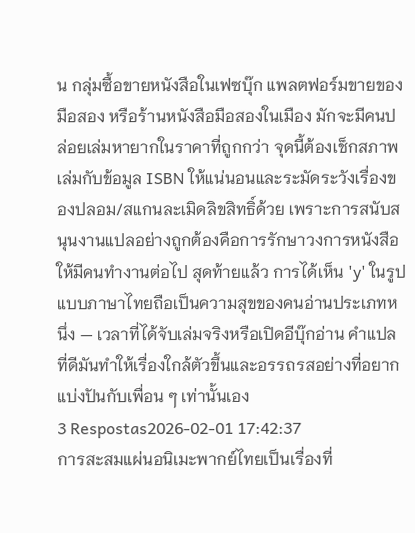น กลุ่มซื้อขายหนังสือในเฟซบุ๊ก แพลตฟอร์มขายของมือสอง หรือร้านหนังสือมือสองในเมือง มักจะมีคนปล่อยเล่มหายากในราคาที่ถูกกว่า จุดนี้ต้องเช็กสภาพเล่มกับข้อมูล ISBN ให้แน่นอนและระมัดระวังเรื่องของปลอม/สแกนละเมิดลิขสิทธิ์ด้วย เพราะการสนับสนุนงานแปลอย่างถูกต้องคือการรักษาวงการหนังสือให้มีคนทำงานต่อไป สุดท้ายแล้ว การได้เห็น 'y' ในรูปแบบภาษาไทยถือเป็นความสุขของคนอ่านประเภทหนึ่ง — เวลาที่ได้จับเล่มจริงหรือเปิดอีบุ๊กอ่าน คำแปลที่ดีมันทำให้เรื่องใกล้ตัวขึ้นและอรรถรสอย่างที่อยากแบ่งปันกับเพื่อน ๆ เท่านั้นเอง
3 Respostas2026-02-01 17:42:37
การสะสมแผ่นอนิเมะพากย์ไทยเป็นเรื่องที่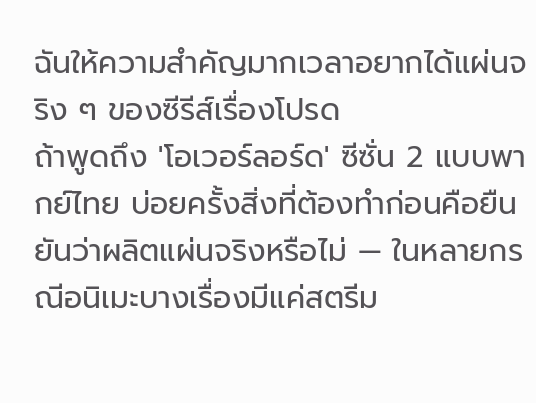ฉันให้ความสำคัญมากเวลาอยากได้แผ่นจริง ๆ ของซีรีส์เรื่องโปรด
ถ้าพูดถึง 'โอเวอร์ลอร์ด' ซีซั่น 2 แบบพากย์ไทย บ่อยครั้งสิ่งที่ต้องทำก่อนคือยืนยันว่าผลิตแผ่นจริงหรือไม่ — ในหลายกรณีอนิเมะบางเรื่องมีแค่สตรีม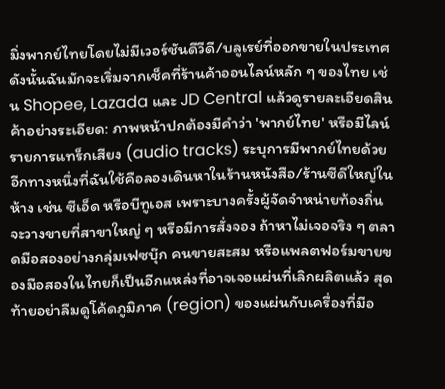มิ่งพากย์ไทยโดยไม่มีเวอร์ชันดีวีดี/บลูเรย์ที่ออกขายในประเทศ ดังนั้นฉันมักจะเริ่มจากเช็คที่ร้านค้าออนไลน์หลัก ๆ ของไทย เช่น Shopee, Lazada และ JD Central แล้วดูรายละเอียดสินค้าอย่างระเอียด: ภาพหน้าปกต้องมีคำว่า 'พากย์ไทย' หรือมีไลน์รายการแทร็กเสียง (audio tracks) ระบุการมีพากย์ไทยด้วย
อีกทางหนึ่งที่ฉันใช้คือลองเดินหาในร้านหนังสือ/ร้านซีดีใหญ่ในห้าง เช่น ซีเอ็ด หรือบีทูเอส เพราะบางครั้งผู้จัดจำหน่ายท้องถิ่นจะวางขายที่สาขาใหญ่ ๆ หรือมีการสั่งจอง ถ้าหาไม่เจอจริง ๆ ตลาดมือสองอย่างกลุ่มเฟซบุ๊ก คนขายสะสม หรือแพลตฟอร์มขายของมือสองในไทยก็เป็นอีกแหล่งที่อาจเจอแผ่นที่เลิกผลิตแล้ว สุดท้ายอย่าลืมดูโค้ดภูมิภาค (region) ของแผ่นกับเครื่องที่มีอ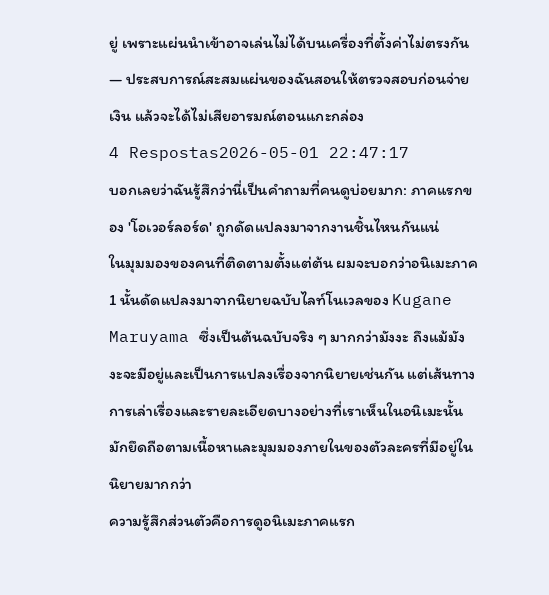ยู่ เพราะแผ่นนำเข้าอาจเล่นไม่ได้บนเครื่องที่ตั้งค่าไม่ตรงกัน — ประสบการณ์สะสมแผ่นของฉันสอนให้ตรวจสอบก่อนจ่ายเงิน แล้วจะได้ไม่เสียอารมณ์ตอนแกะกล่อง
4 Respostas2026-05-01 22:47:17
บอกเลยว่าฉันรู้สึกว่านี่เป็นคำถามที่คนดูบ่อยมาก: ภาคแรกของ 'โอเวอร์ลอร์ด' ถูกดัดแปลงมาจากงานชิ้นไหนกันแน่
ในมุมมองของคนที่ติดตามตั้งแต่ต้น ผมจะบอกว่าอนิเมะภาค 1 นั้นดัดแปลงมาจากนิยายฉบับไลท์โนเวลของ Kugane Maruyama ซึ่งเป็นต้นฉบับจริง ๆ มากกว่ามังงะ ถึงแม้มังงะจะมีอยู่และเป็นการแปลงเรื่องจากนิยายเช่นกัน แต่เส้นทางการเล่าเรื่องและรายละเอียดบางอย่างที่เราเห็นในอนิเมะนั้นมักยึดถือตามเนื้อหาและมุมมองภายในของตัวละครที่มีอยู่ในนิยายมากกว่า
ความรู้สึกส่วนตัวคือการดูอนิเมะภาคแรก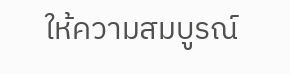ให้ความสมบูรณ์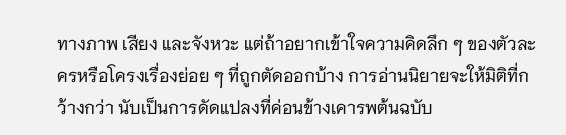ทางภาพ เสียง และจังหวะ แต่ถ้าอยากเข้าใจความคิดลึก ๆ ของตัวละครหรือโครงเรื่องย่อย ๆ ที่ถูกตัดออกบ้าง การอ่านนิยายจะให้มิติที่กว้างกว่า นับเป็นการดัดแปลงที่ค่อนข้างเคารพต้นฉบับ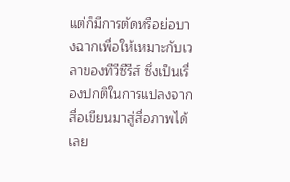แต่ก็มีการตัดหรือย่อบางฉากเพื่อให้เหมาะกับเวลาของทีวีซีรีส์ ซึ่งเป็นเรื่องปกติในการแปลงจากสื่อเขียนมาสู่สื่อภาพได้เลย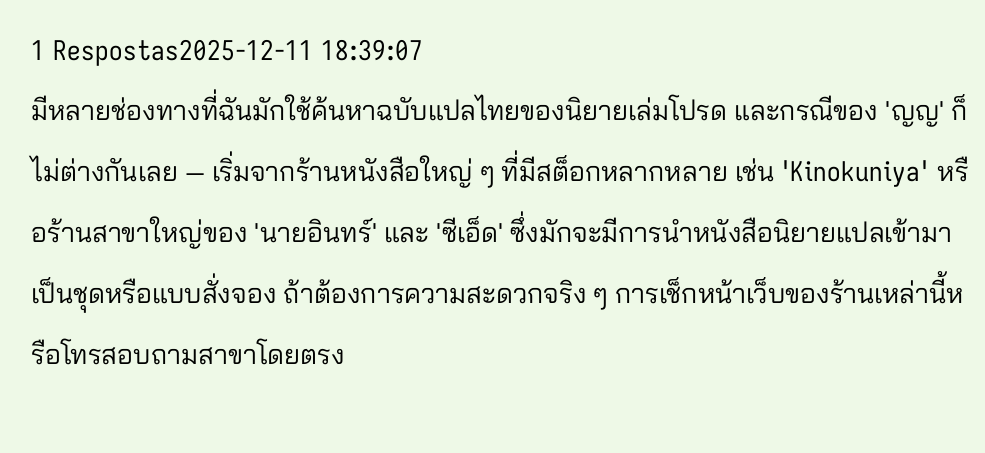1 Respostas2025-12-11 18:39:07
มีหลายช่องทางที่ฉันมักใช้ค้นหาฉบับแปลไทยของนิยายเล่มโปรด และกรณีของ 'ญญ' ก็ไม่ต่างกันเลย — เริ่มจากร้านหนังสือใหญ่ ๆ ที่มีสต็อกหลากหลาย เช่น 'Kinokuniya' หรือร้านสาขาใหญ่ของ 'นายอินทร์' และ 'ซีเอ็ด' ซึ่งมักจะมีการนำหนังสือนิยายแปลเข้ามาเป็นชุดหรือแบบสั่งจอง ถ้าต้องการความสะดวกจริง ๆ การเช็กหน้าเว็บของร้านเหล่านี้หรือโทรสอบถามสาขาโดยตรง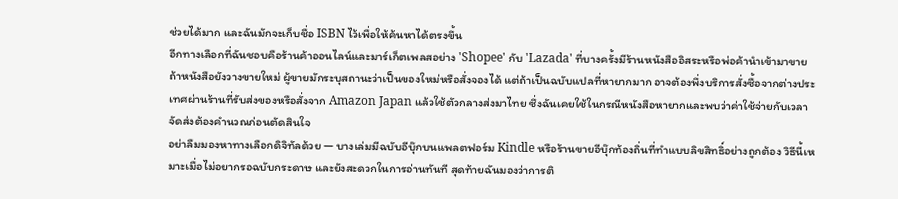ช่วยได้มาก และฉันมักจะเก็บชื่อ ISBN ไว้เพื่อให้ค้นหาได้ตรงขึ้น
อีกทางเลือกที่ฉันชอบคือร้านค้าออนไลน์และมาร์เก็ตเพลสอย่าง 'Shopee' กับ 'Lazada' ที่บางครั้งมีร้านหนังสืออิสระหรือพ่อค้านำเข้ามาขาย ถ้าหนังสือยังวางขายใหม่ ผู้ขายมักระบุสถานะว่าเป็นของใหม่หรือสั่งจองได้ แต่ถ้าเป็นฉบับแปลที่หายากมาก อาจต้องพึ่งบริการสั่งซื้อจากต่างประเทศผ่านร้านที่รับส่งของหรือสั่งจาก Amazon Japan แล้วใช้ตัวกลางส่งมาไทย ซึ่งฉันเคยใช้ในกรณีหนังสือหายากและพบว่าค่าใช้จ่ายกับเวลาจัดส่งต้องคำนวณก่อนตัดสินใจ
อย่าลืมมองหาทางเลือกดิจิทัลด้วย — บางเล่มมีฉบับอีบุ๊กบนแพลตฟอร์ม Kindle หรือร้านขายอีบุ๊กท้องถิ่นที่ทำแบบลิขสิทธิ์อย่างถูกต้อง วิธีนี้เหมาะเมื่อไม่อยากรอฉบับกระดาษ และยังสะดวกในการอ่านทันที สุดท้ายฉันมองว่าการติ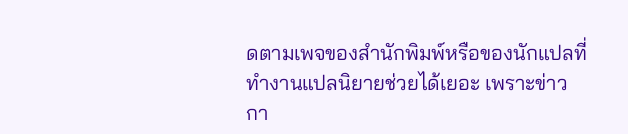ดตามเพจของสำนักพิมพ์หรือของนักแปลที่ทำงานแปลนิยายช่วยได้เยอะ เพราะข่าวกา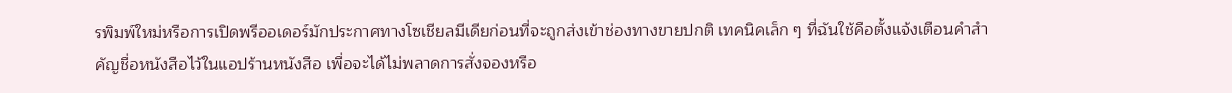รพิมพ์ใหม่หรือการเปิดพรีออเดอร์มักประกาศทางโซเชียลมีเดียก่อนที่จะถูกส่งเข้าช่องทางขายปกติ เทคนิคเล็ก ๆ ที่ฉันใช้คือตั้งแจ้งเตือนคำสำคัญชื่อหนังสือไว้ในแอปร้านหนังสือ เพื่อจะได้ไม่พลาดการสั่งจองหรือ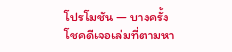โปรโมชัน — บางครั้งโชคดีเจอเล่มที่ตามหา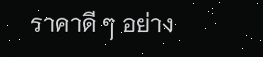ราคาดี ๆ อย่าง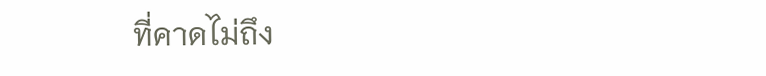ที่คาดไม่ถึง